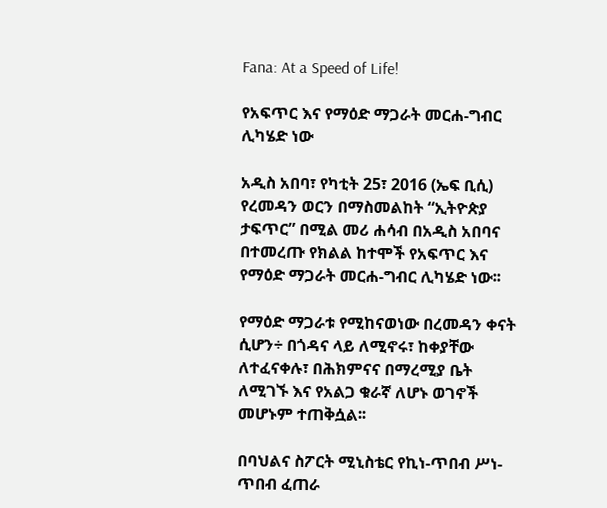Fana: At a Speed of Life!

የአፍጥር እና የማዕድ ማጋራት መርሐ-ግብር ሊካሄድ ነው

አዲስ አበባ፣ የካቲት 25፣ 2016 (ኤፍ ቢሲ) የረመዳን ወርን በማስመልከት “ኢትዮጵያ ታፍጥር” በሚል መሪ ሐሳብ በአዲስ አበባና በተመረጡ የክልል ከተሞች የአፍጥር እና የማዕድ ማጋራት መርሐ-ግብር ሊካሄድ ነው፡፡

የማዕድ ማጋራቱ የሚከናወነው በረመዳን ቀናት ሲሆን÷ በጎዳና ላይ ለሚኖሩ፣ ከቀያቸው ለተፈናቀሉ፣ በሕክምናና በማረሚያ ቤት ለሚገኙ እና የአልጋ ቁራኛ ለሆኑ ወገኖች መሆኑም ተጠቅሷል፡፡

በባህልና ስፖርት ሚኒስቴር የኪነ-ጥበብ ሥነ-ጥበብ ፈጠራ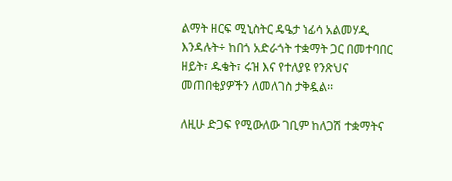ልማት ዘርፍ ሚኒስትር ዴዔታ ነፊሳ አልመሃዲ እንዳሉት÷ ከበጎ አድራጎት ተቋማት ጋር በመተባበር ዘይት፣ ዱቄት፣ ሩዝ እና የተለያዩ የንጽህና መጠበቂያዎችን ለመለገስ ታቅዷል፡፡

ለዚሁ ድጋፍ የሚውለው ገቢም ከለጋሽ ተቋማትና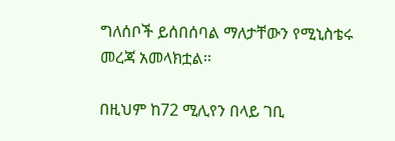ግለሰቦች ይሰበሰባል ማለታቸውን የሚኒስቴሩ መረጃ አመላክቷል፡፡

በዚህም ከ72 ሚሊየን በላይ ገቢ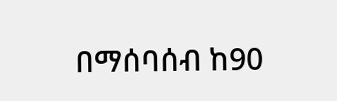በማሰባሰብ ከ90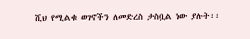ሺህ የሚልቁ ወገኖችን ለመድረስ ታስቧል ነው ያሉት፡፡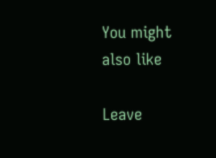You might also like

Leave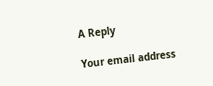A Reply

Your email address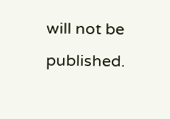will not be published.